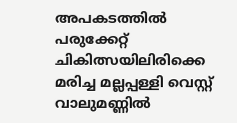അപകടത്തിൽ പരുക്കേറ്റ് ചികിത്സയിലിരിക്കെ മരിച്ച മല്ലപ്പള്ളി വെസ്റ്റ് വാലുമണ്ണിൽ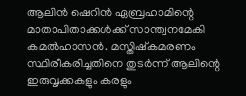ആലിൻ ഷെറിൻ ഏബ്രഹാമിന്റെ മാതാപിതാക്കൾക്ക് സാന്ത്വനമേകി കമൽഹാസൻ. മസ്തിഷ്കമരണം സ്ഥിരീകരിച്ചതിനെ തുടർന്ന് ആലിന്റെ ഇരുവൃക്കകളും കരളും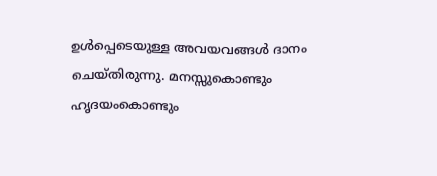ഉൾപ്പെടെയുള്ള അവയവങ്ങൾ ദാനം ചെയ്തിരുന്നു. മനസ്സുകൊണ്ടും ഹൃദയംകൊണ്ടും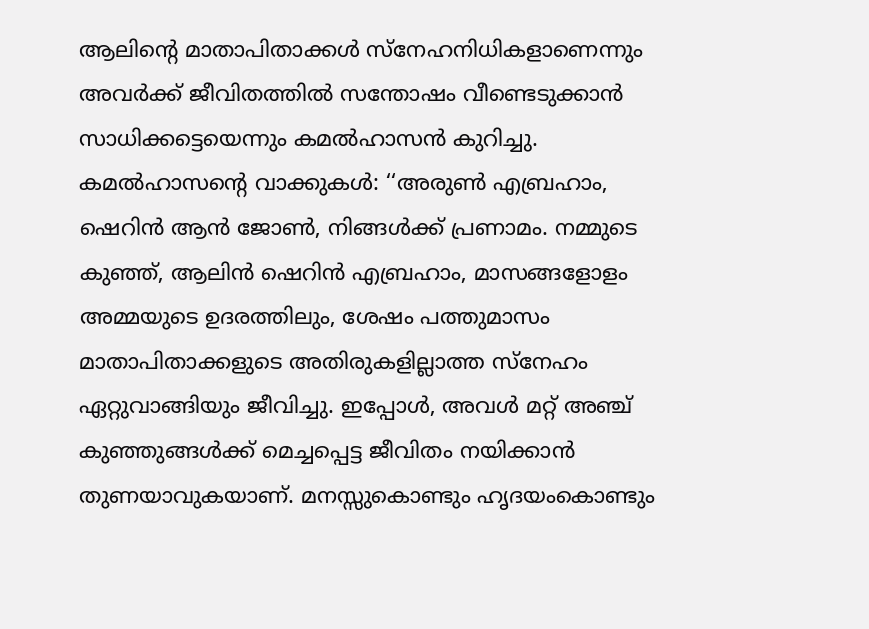ആലിന്റെ മാതാപിതാക്കൾ സ്നേഹനിധികളാണെന്നും അവർക്ക് ജീവിതത്തിൽ സന്തോഷം വീണ്ടെടുക്കാൻ സാധിക്കട്ടെയെന്നും കമൽഹാസൻ കുറിച്ചു.
കമൽഹാസന്റെ വാക്കുകൾ: ‘‘അരുൺ എബ്രഹാം, ഷെറിൻ ആൻ ജോൺ, നിങ്ങൾക്ക് പ്രണാമം. നമ്മുടെ കുഞ്ഞ്, ആലിൻ ഷെറിൻ എബ്രഹാം, മാസങ്ങളോളം അമ്മയുടെ ഉദരത്തിലും, ശേഷം പത്തുമാസം മാതാപിതാക്കളുടെ അതിരുകളില്ലാത്ത സ്നേഹം ഏറ്റുവാങ്ങിയും ജീവിച്ചു. ഇപ്പോൾ, അവൾ മറ്റ് അഞ്ച് കുഞ്ഞുങ്ങൾക്ക് മെച്ചപ്പെട്ട ജീവിതം നയിക്കാൻ തുണയാവുകയാണ്. മനസ്സുകൊണ്ടും ഹൃദയംകൊണ്ടും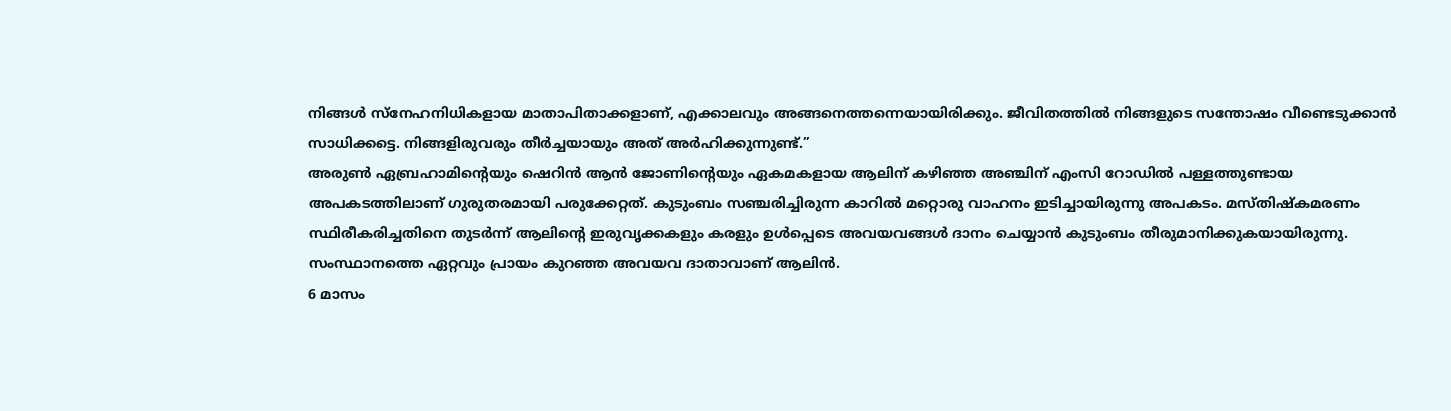നിങ്ങൾ സ്നേഹനിധികളായ മാതാപിതാക്കളാണ്, എക്കാലവും അങ്ങനെത്തന്നെയായിരിക്കും. ജീവിതത്തിൽ നിങ്ങളുടെ സന്തോഷം വീണ്ടെടുക്കാൻ സാധിക്കട്ടെ. നിങ്ങളിരുവരും തീർച്ചയായും അത് അർഹിക്കുന്നുണ്ട്.’’
അരുൺ ഏബ്രഹാമിന്റെയും ഷെറിൻ ആൻ ജോണിന്റെയും ഏകമകളായ ആലിന് കഴിഞ്ഞ അഞ്ചിന് എംസി റോഡിൽ പള്ളത്തുണ്ടായ അപകടത്തിലാണ് ഗുരുതരമായി പരുക്കേറ്റത്. കുടുംബം സഞ്ചരിച്ചിരുന്ന കാറിൽ മറ്റൊരു വാഹനം ഇടിച്ചായിരുന്നു അപകടം. മസ്തിഷ്കമരണം സ്ഥിരീകരിച്ചതിനെ തുടർന്ന് ആലിന്റെ ഇരുവൃക്കകളും കരളും ഉൾപ്പെടെ അവയവങ്ങൾ ദാനം ചെയ്യാൻ കുടുംബം തീരുമാനിക്കുകയായിരുന്നു. സംസ്ഥാനത്തെ ഏറ്റവും പ്രായം കുറഞ്ഞ അവയവ ദാതാവാണ് ആലിൻ.
6 മാസം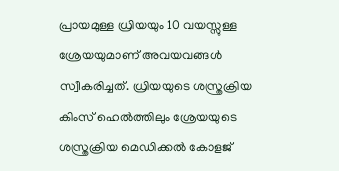പ്രായമുള്ള ധ്രിയയും 10 വയസ്സുള്ള ശ്രേയയുമാണ് അവയവങ്ങൾ സ്വീകരിച്ചത്. ധ്രിയയുടെ ശസ്ത്രക്രിയ കിംസ് ഹെൽത്തിലും ശ്രേയയുടെ ശസ്ത്രക്രിയ മെഡിക്കൽ കോളജ്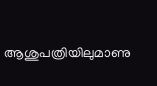ആശുപത്രിയിലുമാണു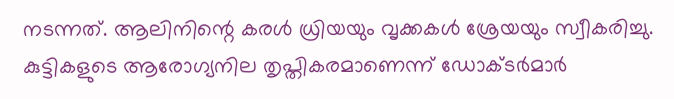നടന്നത്. ആലിനിന്റെ കരൾ ധ്രിയയും വൃക്കകൾ ശ്രേയയും സ്വീകരിച്ചു. കുട്ടികളുടെ ആരോഗ്യനില തൃപ്തികരമാണെന്ന് ഡോക്ടർമാർ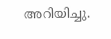അറിയിച്ചു.